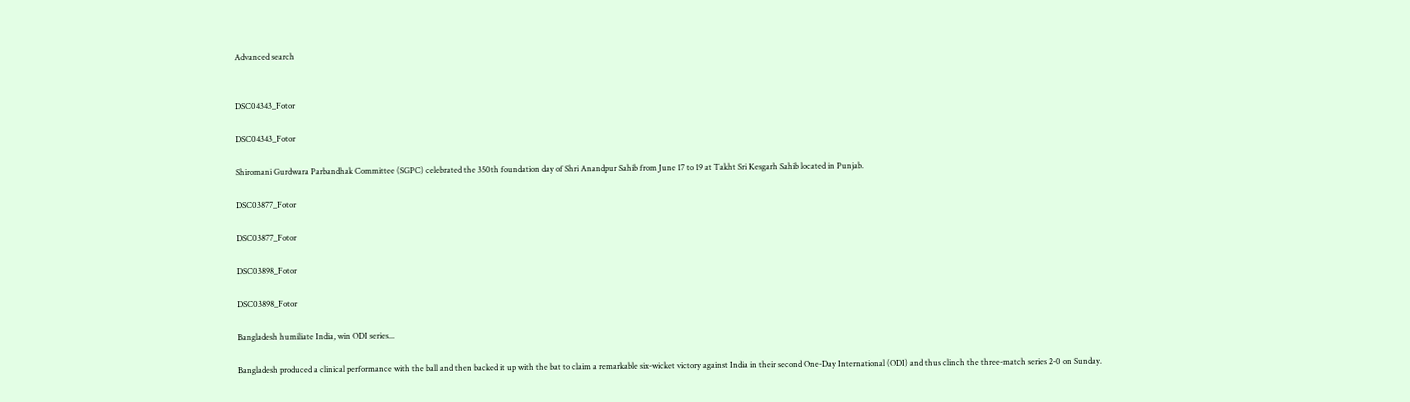Advanced search


DSC04343_Fotor

DSC04343_Fotor

Shiromani Gurdwara Parbandhak Committee (SGPC) celebrated the 350th foundation day of Shri Anandpur Sahib from June 17 to 19 at Takht Sri Kesgarh Sahib located in Punjab.

DSC03877_Fotor

DSC03877_Fotor

DSC03898_Fotor

DSC03898_Fotor

Bangladesh humiliate India, win ODI series...

Bangladesh produced a clinical performance with the ball and then backed it up with the bat to claim a remarkable six-wicket victory against India in their second One-Day International (ODI) and thus clinch the three-match series 2-0 on Sunday.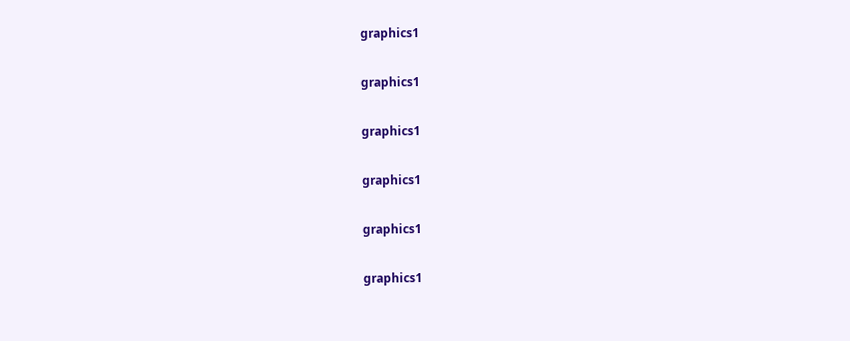graphics1

graphics1

graphics1

graphics1

graphics1

graphics1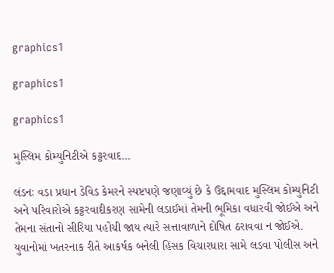graphics1

graphics1

graphics1

મુસ્લિમ કોમ્યુનિટીએ કટ્ટરવાદ...

લંડનઃ વડા પ્રધાન ડેવિડ કેમરને સ્પષ્ટપણે જણાવ્યું છે કે ઉદ્દામવાદ મુસ્લિમ કોમ્યુનિટી અને પરિવારોએ કટ્ટરવાદીકરણ સામેની લડાઈમાં તેમની ભૂમિકા વધારવી જોઈએ અને તેમના સંતાનો સીરિયા પહોંચી જાય ત્યારે સત્તાવાળાને દોષિત ઠરાવવા ન જોઈએ. યુવાનોમાં ખતરનાક રીતે આકર્ષક બનેલી હિંસક વિચારધારા સામે લડવા પોલીસ અને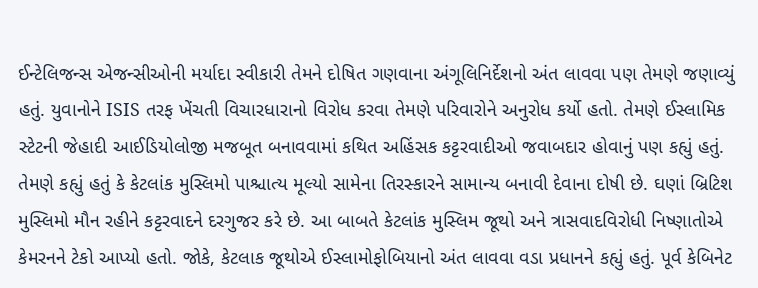ઈન્ટેલિજન્સ એજન્સીઓની મર્યાદા સ્વીકારી તેમને દોષિત ગણવાના અંગૂલિનિર્દેશનો અંત લાવવા પણ તેમણે જણાવ્યું હતું. યુવાનોને ISIS તરફ ખેંચતી વિચારધારાનો વિરોધ કરવા તેમણે પરિવારોને અનુરોધ કર્યો હતો. તેમણે ઈસ્લામિક સ્ટેટની જેહાદી આઈડિયોલોજી મજબૂત બનાવવામાં કથિત અહિંસક કટ્ટરવાદીઓ જવાબદાર હોવાનું પણ કહ્યું હતું. તેમણે કહ્યું હતું કે કેટલાંક મુસ્લિમો પાશ્ચાત્ય મૂલ્યો સામેના તિરસ્કારને સામાન્ય બનાવી દેવાના દોષી છે. ઘણાં બ્રિટિશ મુસ્લિમો મૌન રહીને કટ્ટરવાદને દરગુજર કરે છે. આ બાબતે કેટલાંક મુસ્લિમ જૂથો અને ત્રાસવાદવિરોધી નિષ્ણાતોએ કેમરનને ટેકો આપ્યો હતો. જોકે, કેટલાક જૂથોએ ઈસ્લામોફોબિયાનો અંત લાવવા વડા પ્રધાનને કહ્યું હતું. પૂર્વ કેબિનેટ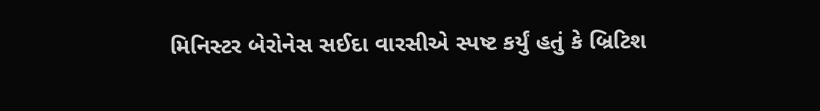મિનિસ્ટર બેરોનેસ સઈદા વારસીએ સ્પષ્ટ કર્યું હતું કે બ્રિટિશ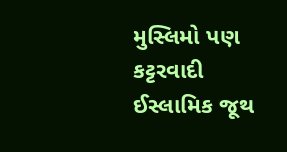મુસ્લિમો પણ કટ્ટરવાદી ઈસ્લામિક જૂથ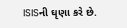ISISની ઘૃણા કરે છે.